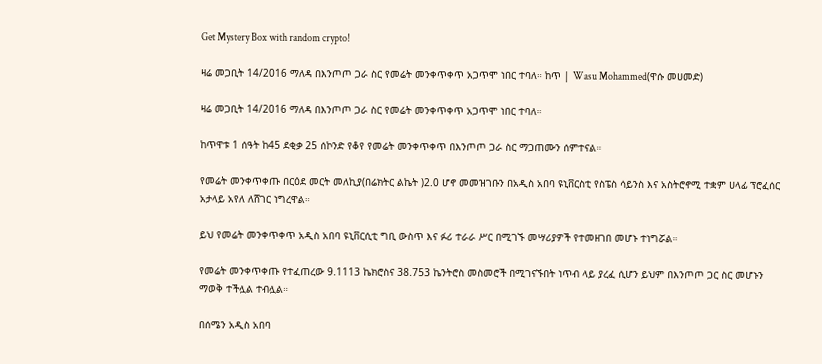Get Mystery Box with random crypto!

ዛሬ መጋቢት 14/2016 ማለዳ በእንጦጦ ጋራ ስር የመሬት መንቀጥቀጥ አጋጥሞ ነበር ተባለ። ከጥ | Wasu Mohammed(ዋሱ መሀመድ)

ዛሬ መጋቢት 14/2016 ማለዳ በእንጦጦ ጋራ ስር የመሬት መንቀጥቀጥ አጋጥሞ ነበር ተባለ።

ከጥዋቱ 1 ሰዓት ከ45 ደቂቃ 25 ሰኮንድ የቆየ የመሬት መንቀጥቀጥ በእንጦጦ ጋራ ስር ማጋጠሙን ሰምተናል።

የመሬት መንቀጥቀጡ በርዕደ መርት መለኪያ(በሬክትር ልኬት )2.0 ሆኖ መመዝገቡን በአዲስ አበባ ዩኒቨርስቲ የስፔስ ሳይንስ እና አስትሮኖሚ ተቋም ሀላፊ ፕሮፈሰር አታላይ አየለ ለሸገር ነግረዋል።

ይህ የመሬት መንቀጥቀጥ አዲስ አበባ ዩኒቨርሲቲ ግቢ ውስጥ እና ፉሪ ተራራ ሥር በሚገኙ መሣሪያዎች የተመዘገበ መሆኑ ተነግሯል።

የመሬት መንቀጥቀጡ የተፈጠረው 9.1113 ኬክሮስና 38.753 ኬንትሮስ መስመሮች በሚገናኙበት ነጥብ ላይ ያረፈ ሲሆን ይህም በእንጦጦ ጋር ስር መሆኑን ማወቅ ተችሏል ተብሏል።

በሰሜን አዲስ አበባ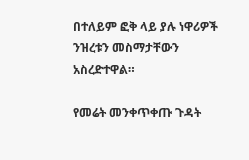በተለይም ፎቅ ላይ ያሉ ነዋሪዎች ንዝረቱን መስማታቸውን አስረድተዋል።

የመሬት መንቀጥቀጡ ጉዳት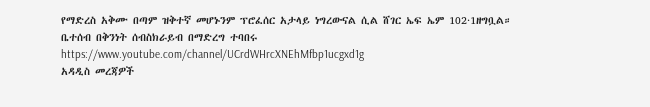የማድረስ አቅሙ በጣም ዝቅተኛ መሆኑንም ፕሮፈሰር አታላይ ነግረውናል ሲል ሸገር ኤፍ ኤም 102·1ዘግቧል።
ቤተሰብ በቅንነት ሰብስክራይብ በማድረግ ተባበሩ
https://www.youtube.com/channel/UCrdWHrcXNEhMfbp1ucgxd1g
አዳዲስ መረጃዎች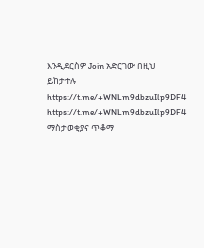እንዲደርስዎ Join አድርገው በዚህ ይከታተሉ
https://t.me/+WNLm9dbzuIlp9DF4
https://t.me/+WNLm9dbzuIlp9DF4
ማስታወቂያና ጥቆማ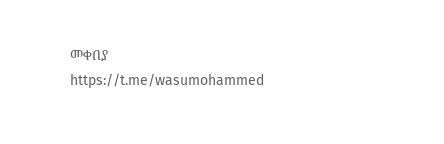መቀበያ
https://t.me/wasumohammed